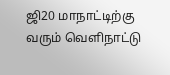ஜி20 மாநாட்டிற்கு வரும் வெளிநாட்டு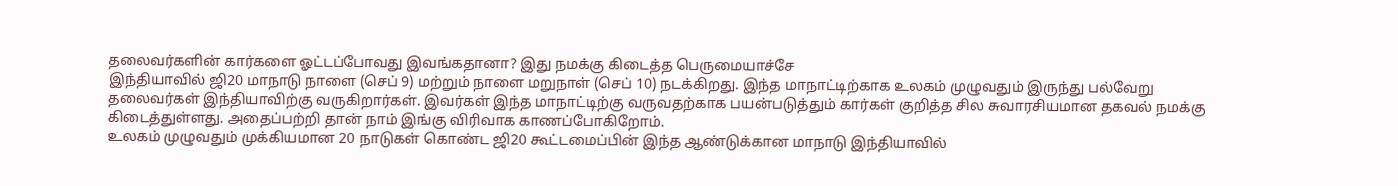தலைவர்களின் கார்களை ஓட்டப்போவது இவங்கதானா? இது நமக்கு கிடைத்த பெருமையாச்சே
இந்தியாவில் ஜி20 மாநாடு நாளை (செப் 9) மற்றும் நாளை மறுநாள் (செப் 10) நடக்கிறது. இந்த மாநாட்டிற்காக உலகம் முழுவதும் இருந்து பல்வேறு தலைவர்கள் இந்தியாவிற்கு வருகிறார்கள். இவர்கள் இந்த மாநாட்டிற்கு வருவதற்காக பயன்படுத்தும் கார்கள் குறித்த சில சுவாரசியமான தகவல் நமக்கு கிடைத்துள்ளது. அதைப்பற்றி தான் நாம் இங்கு விரிவாக காணப்போகிறோம்.
உலகம் முழுவதும் முக்கியமான 20 நாடுகள் கொண்ட ஜி20 கூட்டமைப்பின் இந்த ஆண்டுக்கான மாநாடு இந்தியாவில்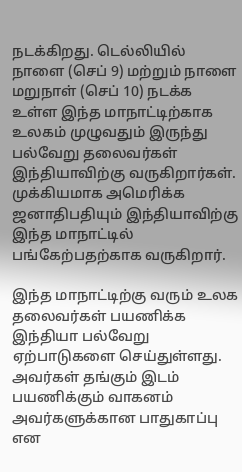நடக்கிறது. டெல்லியில் நாளை (செப் 9) மற்றும் நாளை மறுநாள் (செப் 10) நடக்க உள்ள இந்த மாநாட்டிற்காக உலகம் முழுவதும் இருந்து பல்வேறு தலைவர்கள் இந்தியாவிற்கு வருகிறார்கள். முக்கியமாக அமெரிக்க ஜனாதிபதியும் இந்தியாவிற்கு இந்த மாநாட்டில் பங்கேற்பதற்காக வருகிறார்.

இந்த மாநாட்டிற்கு வரும் உலக தலைவர்கள் பயணிக்க இந்தியா பல்வேறு ஏற்பாடுகளை செய்துள்ளது. அவர்கள் தங்கும் இடம் பயணிக்கும் வாகனம் அவர்களுக்கான பாதுகாப்பு என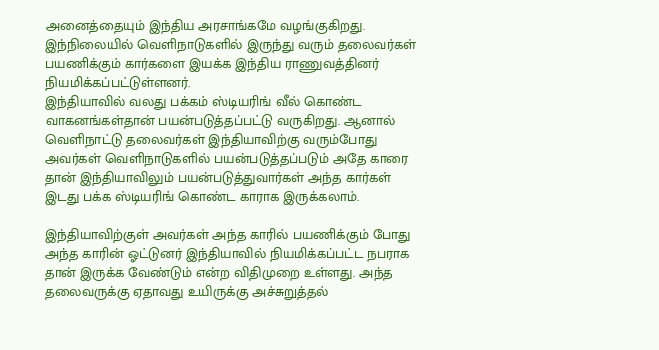அனைத்தையும் இந்திய அரசாங்கமே வழங்குகிறது. இந்நிலையில் வெளிநாடுகளில் இருந்து வரும் தலைவர்கள் பயணிக்கும் கார்களை இயக்க இந்திய ராணுவத்தினர் நியமிக்கப்பட்டுள்ளனர்.
இந்தியாவில் வலது பக்கம் ஸ்டியரிங் வீல் கொண்ட வாகனங்கள்தான் பயன்படுத்தப்பட்டு வருகிறது. ஆனால் வெளிநாட்டு தலைவர்கள் இந்தியாவிற்கு வரும்போது அவர்கள் வெளிநாடுகளில் பயன்படுத்தப்படும் அதே காரை தான் இந்தியாவிலும் பயன்படுத்துவார்கள் அந்த கார்கள் இடது பக்க ஸ்டியரிங் கொண்ட காராக இருக்கலாம்.

இந்தியாவிற்குள் அவர்கள் அந்த காரில் பயணிக்கும் போது அந்த காரின் ஓட்டுனர் இந்தியாவில் நியமிக்கப்பட்ட நபராக தான் இருக்க வேண்டும் என்ற விதிமுறை உள்ளது. அந்த தலைவருக்கு ஏதாவது உயிருக்கு அச்சுறுத்தல்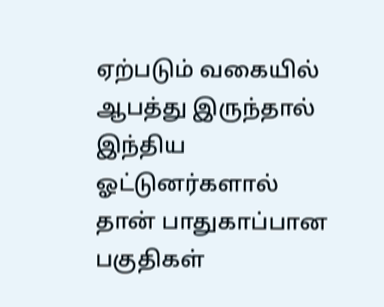ஏற்படும் வகையில் ஆபத்து இருந்தால் இந்திய ஓட்டுனர்களால் தான் பாதுகாப்பான பகுதிகள்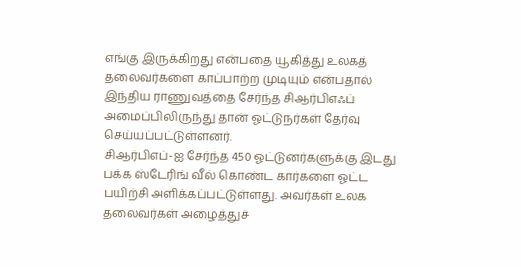எங்கு இருக்கிறது என்பதை யூகித்து உலகத் தலைவர்களை காப்பாற்ற முடியும் என்பதால் இந்திய ராணுவத்தை சேர்ந்த சிஆர்பிஎஃப் அமைப்பிலிருந்து தான் ஓட்டுநர்கள் தேர்வு செய்யப்பட்டுள்ளனர்.
சிஆர்பிஎப்-ஐ சேர்ந்த 450 ஓட்டுனர்களுக்கு இடது பக்க ஸ்டேரிங் வீல் கொண்ட கார்களை ஓட்ட பயிற்சி அளிக்கப்பட்டுள்ளது. அவர்கள் உலக தலைவர்கள் அழைத்துச்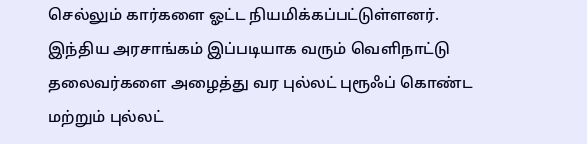செல்லும் கார்களை ஓட்ட நியமிக்கப்பட்டுள்ளனர். இந்திய அரசாங்கம் இப்படியாக வரும் வெளிநாட்டு தலைவர்களை அழைத்து வர புல்லட் புரூஃப் கொண்ட மற்றும் புல்லட்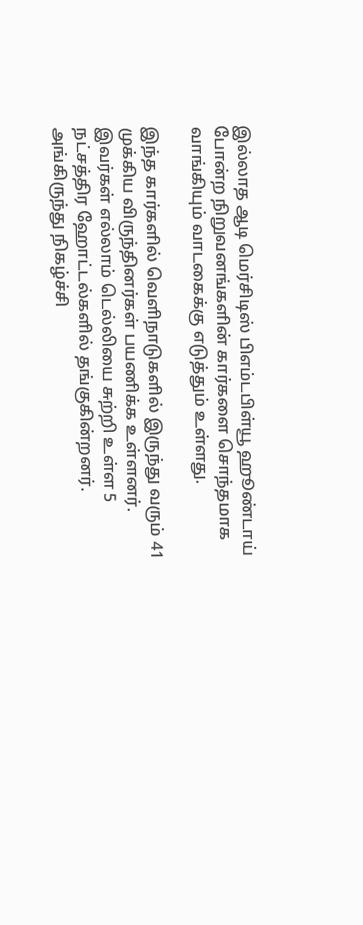இல்லாத ஆடி மெர்சிடிஸ் பிஎம்டபிள்யூ ஹூண்டாய் போன்ற நிறுவனங்களின் கார்களை சொந்தமாக வாங்கியும் வாடகைக்கு எடுத்தும் உள்ளது.

இந்த கார்களில் வெளிநாடுகளில் இருந்து வரும் 41 முக்கிய விருந்தினர்கள் பயணிக்க உள்ளனர். இவர்கள் எல்லாம் டெல்லியை சுற்றி உள்ள 5 நட்சத்திர ஹோட்டல்களில் தங்குகின்றனர். அங்கிருந்து நிகழ்ச்சி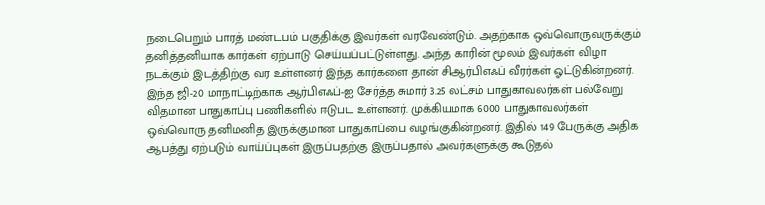நடைபெறும் பாரத் மண்டபம் பகுதிக்கு இவர்கள் வரவேண்டும். அதற்காக ஒவ்வொருவருக்கும் தனித்தனியாக கார்கள் ஏற்பாடு செய்யப்பட்டுள்ளது. அந்த காரின் மூலம் இவர்கள் விழா நடக்கும் இடத்திற்கு வர உள்ளனர் இந்த கார்களை தான் சிஆர்பிஎஃப் வீரர்கள் ஓட்டுகின்றனர்.
இந்த ஜி-20 மாநாட்டிற்காக ஆர்பிஎஃப்-ஐ சேர்த்த சுமார் 3.25 லட்சம் பாதுகாவலர்கள் பல்வேறு விதமான பாதுகாப்பு பணிகளில் ஈடுபட உள்ளனர். முக்கியமாக 6000 பாதுகாவலர்கள் ஒவ்வொரு தனிமனித இருக்குமான பாதுகாப்பை வழங்குகின்றனர். இதில் 149 பேருக்கு அதிக ஆபத்து ஏற்படும் வாய்ப்புகள் இருப்பதற்கு இருப்பதால் அவர்களுக்கு கூடுதல்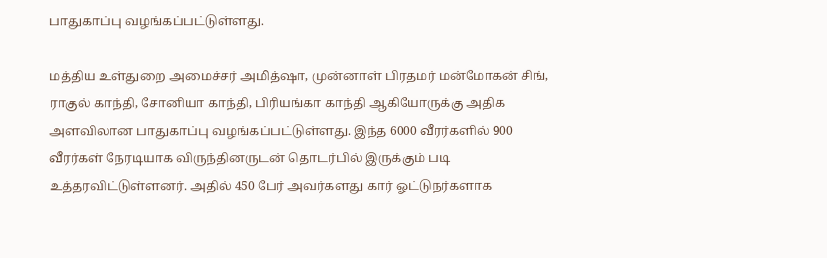பாதுகாப்பு வழங்கப்பட்டுள்ளது.

மத்திய உள்துறை அமைச்சர் அமித்ஷா, முன்னாள் பிரதமர் மன்மோகன் சிங், ராகுல் காந்தி, சோனியா காந்தி, பிரியங்கா காந்தி ஆகியோருக்கு அதிக அளவிலான பாதுகாப்பு வழங்கப்பட்டுள்ளது. இந்த 6000 வீரர்களில் 900 வீரர்கள் நேரடியாக விருந்தினருடன் தொடர்பில் இருக்கும் படி உத்தரவிட்டுள்ளனர். அதில் 450 பேர் அவர்களது கார் ஓட்டுநர்களாக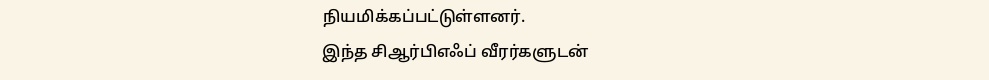நியமிக்கப்பட்டுள்ளனர்.
இந்த சிஆர்பிஎஃப் வீரர்களுடன்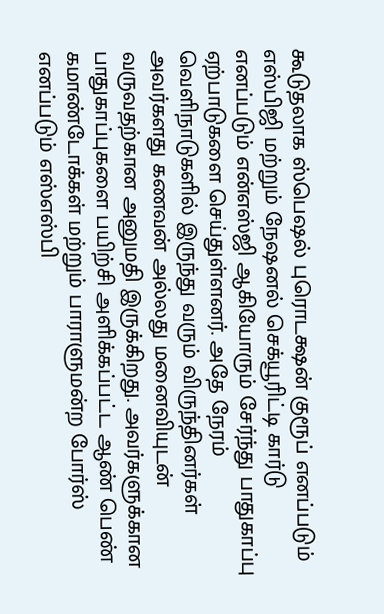கூடுதலாக ஸ்பெஷல் புரொடக்ஷன் குரூப் எனப்படும் எஸ்பிஜி மற்றும் நேஷனல் செக்யூரிட்டி கார்டு எனப்படும் என்எஸ்ஜி ஆகியோரும் சேர்ந்து பாதுகாப்பு ஏற்பாடுகளை செய்துள்ளனர். அதே நேரம் வெளிநாடுகளில் இருந்து வரும் விருந்தினர்கள் அவர்களது கணவன் அல்லது மனைவியுடன் வருவதற்கான அனுமதி இருக்கிறது. அவர்களுக்கான பாதுகாப்புகளை பயிற்சி அளிக்கப்பட்ட ஆண் பெண் கமாண்டோக்கள் மற்றும் பாராளுமன்ற போர்ஸ் எனப்படும் எஸ்எஸ்பி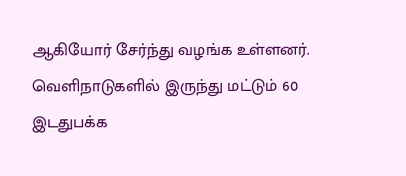ஆகியோர் சேர்ந்து வழங்க உள்ளனர்.
வெளிநாடுகளில் இருந்து மட்டும் 60 இடதுபக்க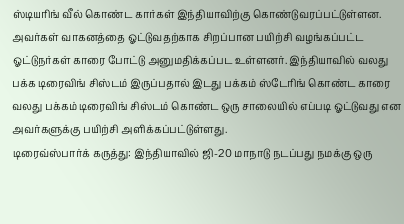ஸ்டியரிங் வீல் கொண்ட கார்கள் இந்தியாவிற்கு கொண்டுவரப்பட்டுள்ளன. அவர்கள் வாகனத்தை ஓட்டுவதற்காக சிறப்பான பயிற்சி வழங்கப்பட்ட ஓட்டுநர்கள் காரை போட்டு அனுமதிக்கப்பட உள்ளனர். இந்தியாவில் வலது பக்க டிரைவிங் சிஸ்டம் இருப்பதால் இடது பக்கம் ஸ்டேரிங் கொண்ட காரை வலது பக்கம் டிரைவிங் சிஸ்டம் கொண்ட ஒரு சாலையில் எப்படி ஓட்டுவது என அவர்களுக்கு பயிற்சி அளிக்கப்பட்டுள்ளது.
டிரைவ்ஸ்பார்க் கருத்து: இந்தியாவில் ஜி-20 மாநாடு நடப்பது நமக்கு ஒரு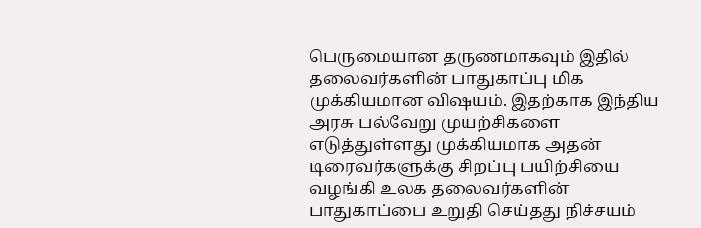பெருமையான தருணமாகவும் இதில் தலைவர்களின் பாதுகாப்பு மிக முக்கியமான விஷயம். இதற்காக இந்திய அரசு பல்வேறு முயற்சிகளை எடுத்துள்ளது முக்கியமாக அதன் டிரைவர்களுக்கு சிறப்பு பயிற்சியை வழங்கி உலக தலைவர்களின் பாதுகாப்பை உறுதி செய்தது நிச்சயம்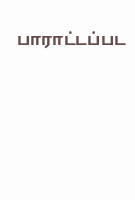பாராட்டப்பட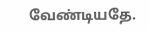வேண்டியதே.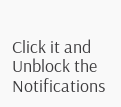Click it and Unblock the Notifications